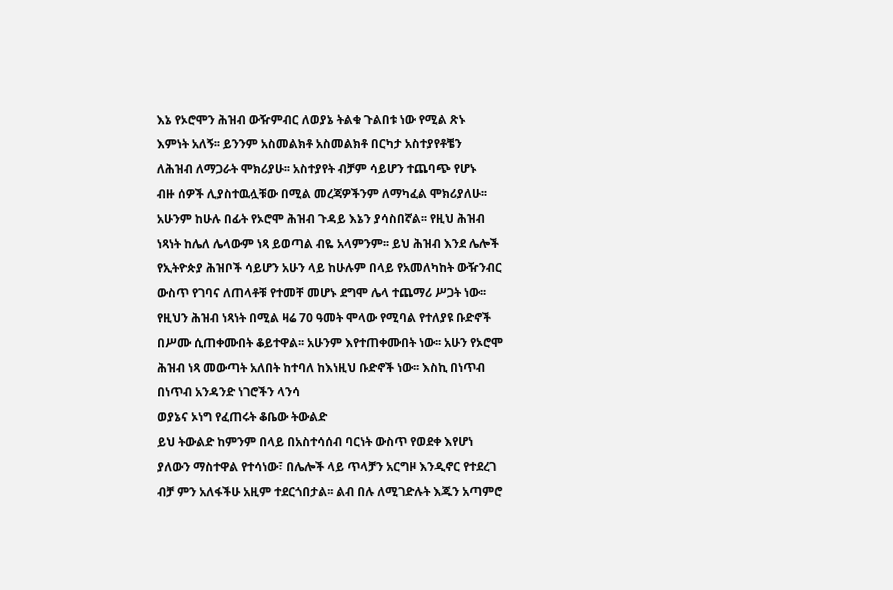እኔ የኦሮሞን ሕዝብ ውዥምብር ለወያኔ ትልቁ ጉልበቱ ነው የሚል ጽኑ
እምነት አለኝ፡፡ ይንንም አስመልክቶ አስመልክቶ በርካታ አስተያየቶቼን
ለሕዝብ ለማጋራት ሞክሪያሁ፡፡ አስተያየት ብቻም ሳይሆን ተጨባጭ የሆኑ
ብዙ ሰዎች ሊያስተዉሏቹው በሚል መረጃዎችንም ለማካፈል ሞክሪያለሁ፡፡
አሁንም ከሁሉ በፊት የኦሮሞ ሕዝብ ጉዳይ እኔን ያሳስበኛል፡፡ የዚህ ሕዝብ
ነጻነት ከሌለ ሌላውም ነጻ ይወጣል ብዬ አላምንም፡፡ ይህ ሕዝብ እንደ ሌሎች
የኢትዮጵያ ሕዝቦች ሳይሆን አሁን ላይ ከሁሉም በላይ የአመለካከት ውዥንብር
ውስጥ የገባና ለጠላቶቹ የተመቸ መሆኑ ደግሞ ሌላ ተጨማሪ ሥጋት ነው፡፡
የዚህን ሕዝብ ነጻነት በሚል ዛሬ 70 ዓመት ሞላው የሚባል የተለያዩ ቡድኖች
በሥሙ ሲጠቀሙበት ቆይተዋል፡፡ አሁንም እየተጠቀሙበት ነው፡፡ አሁን የኦሮሞ
ሕዝብ ነጻ መውጣት አለበት ከተባለ ከእነዚህ ቡድኖች ነው፡፡ እስኪ በነጥብ
በነጥብ አንዳንድ ነገሮችን ላንሳ
ወያኔና ኦነግ የፈጠሩት ቆቤው ትውልድ
ይህ ትውልድ ከምንም በላይ በአስተሳሰብ ባርነት ውስጥ የወደቀ እየሆነ
ያለውን ማስተዋል የተሳነው፣ በሌሎች ላይ ጥላቻን አርግዞ እንዲኖር የተደረገ
ብቻ ምን አለፋችሁ አዚም ተደርጎበታል፡፡ ልብ በሉ ለሚገድሉት እጁን አጣምሮ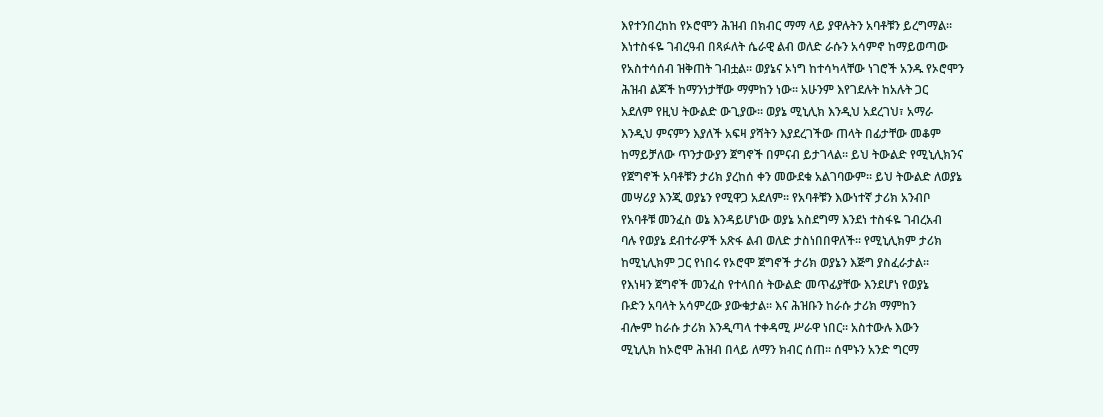እየተንበረከከ የኦሮሞን ሕዝብ በክብር ማማ ላይ ያዋሉትን አባቶቹን ይረግማል፡፡
እነተስፋዬ ገብረዓብ በጻፉለት ሴራዊ ልብ ወለድ ራሱን አሳምኖ ከማይወጣው
የአስተሳሰብ ዝቅጠት ገብቷል፡፡ ወያኔና ኦነግ ከተሳካላቸው ነገሮች አንዱ የኦሮሞን
ሕዝብ ልጆች ከማንነታቸው ማምከን ነው፡፡ አሁንም እየገደሉት ከአሉት ጋር
አደለም የዚህ ትውልድ ውጊያው፡፡ ወያኔ ሚኒሊክ እንዲህ አደረገህ፣ አማራ
እንዲህ ምናምን እያለች አፍዛ ያሻትን እያደረገችው ጠላት በፊታቸው መቆም
ከማይቻለው ጥንታውያን ጀግኖች በምናብ ይታገላል፡፡ ይህ ትውልድ የሚኒሊክንና
የጀግኖች አባቶቹን ታሪክ ያረከሰ ቀን መውደቁ አልገባውም፡፡ ይህ ትውልድ ለወያኔ
መሣሪያ እንጂ ወያኔን የሚዋጋ አደለም፡፡ የአባቶቹን እውነተኛ ታሪክ አንብቦ
የአባቶቹ መንፈስ ወኔ እንዳይሆነው ወያኔ አስደግማ እንደነ ተስፋዬ ገብረአብ
ባሉ የወያኔ ደብተራዎች አጽፋ ልብ ወለድ ታስነበበዋለች፡፡ የሚኒሊክም ታሪክ
ከሚኒሊክም ጋር የነበሩ የኦሮሞ ጀግኖች ታሪክ ወያኔን እጅግ ያስፈራታል፡፡
የእነዛን ጀግኖች መንፈስ የተላበሰ ትውልድ መጥፊያቸው እንደሆነ የወያኔ
ቡድን አባላት አሳምረው ያውቁታል፡፡ እና ሕዝቡን ከራሱ ታሪክ ማምከን
ብሎም ከራሱ ታሪክ እንዲጣላ ተቀዳሚ ሥራዋ ነበር፡፡ አስተውሉ እውን
ሚኒሊክ ከኦሮሞ ሕዝብ በላይ ለማን ክብር ሰጠ፡፡ ሰሞኑን አንድ ግርማ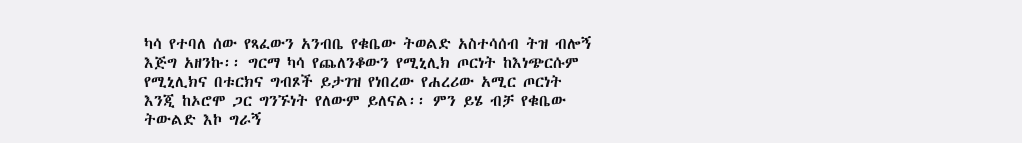ካሳ የተባለ ሰው የጻፈውን አንብቤ የቁቤው ትወልድ አስተሳሰብ ትዝ ብሎኝ
እጅግ አዘንኩ፡፡ ግርማ ካሳ የጨለንቆውን የሚኒሊክ ጦርነት ከእነጭርሱም
የሚኒሊክና በቱርክና ግብጾች ይታገዝ የነበረው የሐረሪው አሚር ጦርነት
እንጂ ከኦሮሞ ጋር ግንኙነት የለውም ይለናል፡፡ ምን ይሄ ብቻ የቁቤው
ትውልድ እኮ ግራኝ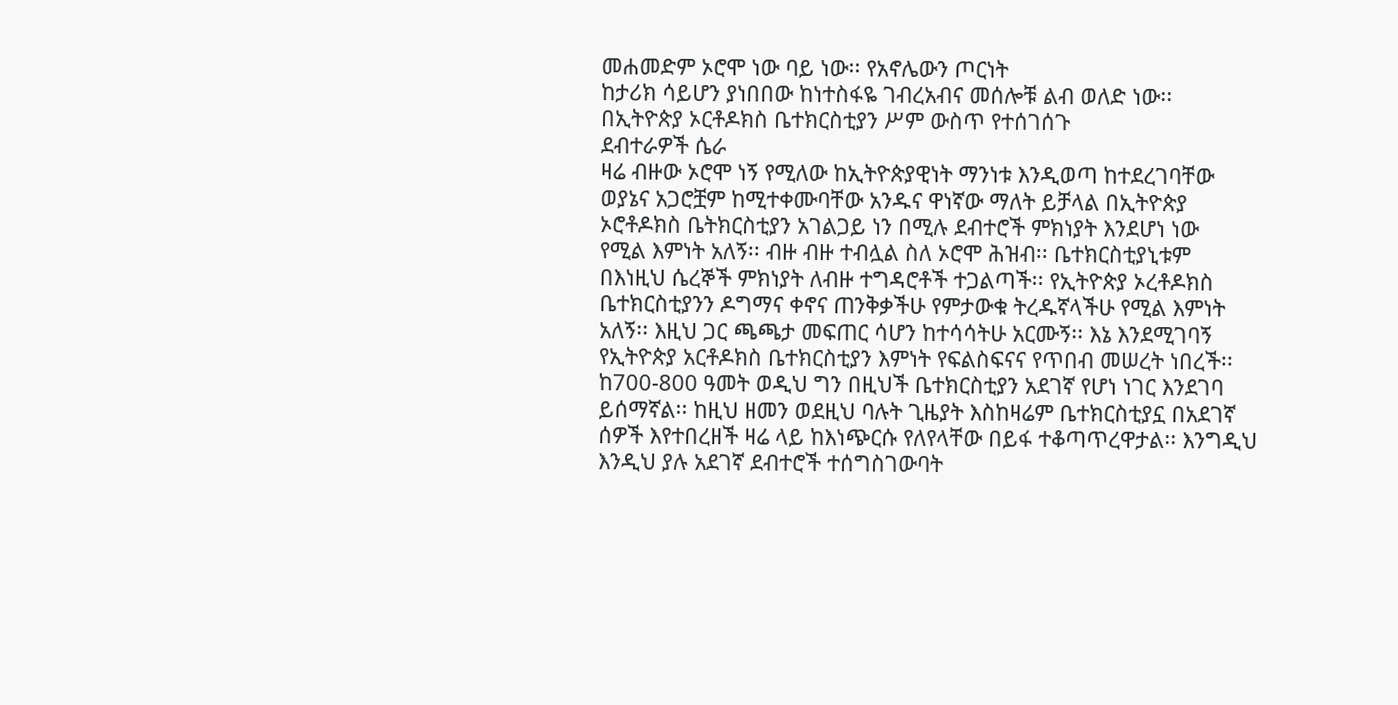መሐመድም ኦሮሞ ነው ባይ ነው፡፡ የአኖሌውን ጦርነት
ከታሪክ ሳይሆን ያነበበው ከነተስፋዬ ገብረአብና መሰሎቹ ልብ ወለድ ነው፡፡
በኢትዮጵያ ኦርቶዶክስ ቤተክርስቲያን ሥም ውስጥ የተሰገሰጉ
ደብተራዎች ሴራ
ዛሬ ብዙው ኦሮሞ ነኝ የሚለው ከኢትዮጵያዊነት ማንነቱ እንዲወጣ ከተደረገባቸው
ወያኔና አጋሮቿም ከሚተቀሙባቸው አንዱና ዋነኛው ማለት ይቻላል በኢትዮጵያ
ኦሮቶዶክስ ቤትክርስቲያን አገልጋይ ነን በሚሉ ደብተሮች ምክነያት እንደሆነ ነው
የሚል እምነት አለኝ፡፡ ብዙ ብዙ ተብሏል ስለ ኦሮሞ ሕዝብ፡፡ ቤተክርስቲያኒቱም
በእነዚህ ሴረኞች ምክነያት ለብዙ ተግዳሮቶች ተጋልጣች፡፡ የኢትዮጵያ ኦረቶዶክስ
ቤተክርስቲያንን ዶግማና ቀኖና ጠንቅቃችሁ የምታውቁ ትረዱኛላችሁ የሚል እምነት
አለኝ፡፡ እዚህ ጋር ጫጫታ መፍጠር ሳሆን ከተሳሳትሁ አርሙኝ፡፡ እኔ እንደሚገባኝ
የኢትዮጵያ አርቶዶክስ ቤተክርስቲያን እምነት የፍልስፍናና የጥበብ መሠረት ነበረች፡፡
ከ700-800 ዓመት ወዲህ ግን በዚህች ቤተክርስቲያን አደገኛ የሆነ ነገር እንደገባ
ይሰማኛል፡፡ ከዚህ ዘመን ወደዚህ ባሉት ጊዜያት እስከዛሬም ቤተክርስቲያኗ በአደገኛ
ሰዎች እየተበረዘች ዛሬ ላይ ከእነጭርሱ የለየላቸው በይፋ ተቆጣጥረዋታል፡፡ እንግዲህ
እንዲህ ያሉ አደገኛ ደብተሮች ተሰግስገውባት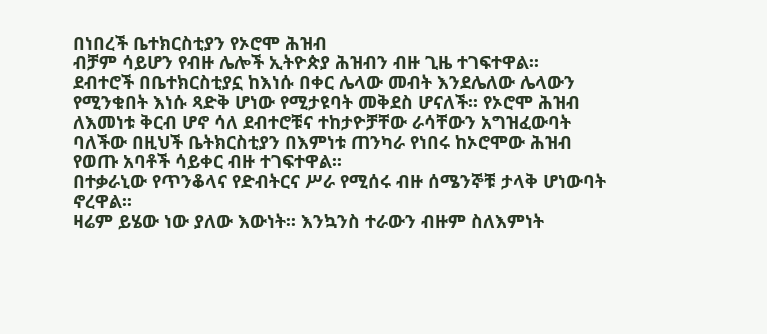በነበረች ቤተክርስቲያን የኦሮሞ ሕዝብ
ብቻም ሳይሆን የብዙ ሌሎች ኢትዮጵያ ሕዝብን ብዙ ጊዜ ተገፍተዋል፡፡
ደብተሮች በቤተክርስቲያኗ ከእነሱ በቀር ሌላው መብት እንደሌለው ሌላውን
የሚንቁበት እነሱ ጻድቅ ሆነው የሚታዩባት መቅደስ ሆናለች፡፡ የኦሮሞ ሕዝብ
ለእመነቱ ቅርብ ሆኖ ሳለ ደብተሮቹና ተከታዮቻቸው ራሳቸውን አግዝፈውባት
ባለችው በዚህች ቤትክርስቲያን በእምነቱ ጠንካራ የነበሩ ከኦሮሞው ሕዝብ
የወጡ አባቶች ሳይቀር ብዙ ተገፍተዋል፡፡
በተቃራኒው የጥንቆላና የድብትርና ሥራ የሚሰሩ ብዙ ሰሜንኞቹ ታላቅ ሆነውባት ኖረዋል፡፡
ዛሬም ይሄው ነው ያለው እውነት፡፡ እንኳንስ ተራውን ብዙም ስለእምነት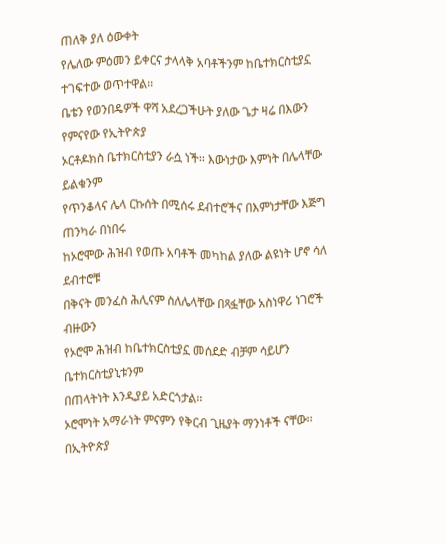ጠለቅ ያለ ዕውቀት
የሌለው ምዕመን ይቀርና ታላላቅ አባቶችንም ከቤተክርስቲያኗ ተገፍተው ወጥተዋል፡፡
ቤቴን የወንበዴዎች ዋሻ አደረጋችሁት ያለው ጌታ ዛሬ በእውን የምናየው የኢትዮጵያ
ኦርቶዶክስ ቤተክርስቲያን ራሷ ነች፡፡ እውነታው እምነት በሌላቸው ይልቁንም
የጥንቆላና ሌላ ርኩሰት በሚሰሩ ደብተሮችና በእምነታቸው እጅግ ጠንካራ በነበሩ
ከኦሮሞው ሕዝብ የወጡ አባቶች መካከል ያለው ልዩነት ሆኖ ሳለ ደብተሮቹ
በቅናት መንፈስ ሕሊናም ስለሌላቸው በጻፏቸው አስነዋሪ ነገሮች ብዙውን
የኦሮሞ ሕዝብ ከቤተክርስቲያኗ መሰደድ ብቻም ሳይሆን ቤተክርስቲያኒቱንም
በጠላትነት እንዲያይ አድርጎታል፡፡
ኦሮሞነት አማራነት ምናምን የቅርብ ጊዜያት ማንነቶች ናቸው፡፡ በኢትዮጵያ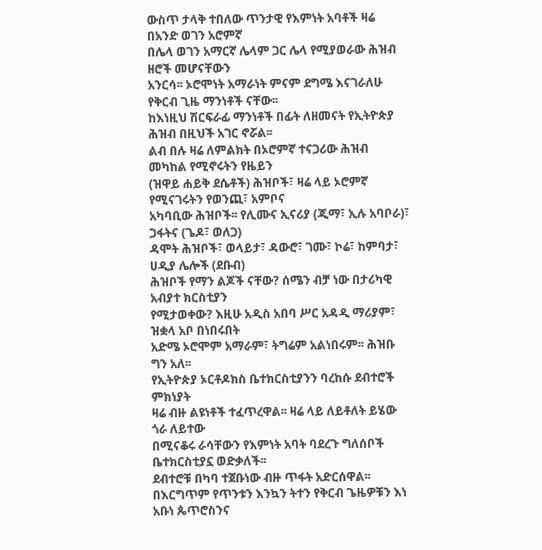ውስጥ ታላቅ ተበለው ጥንታዊ የእምነት አባቶች ዛሬ በአንድ ወገን አሮምኛ
በሌላ ወገን አማርኛ ሌላም ጋር ሌላ የሚያወራው ሕዝብ ዘሮች መሆናቸውን
አንርሳ፡፡ ኦሮሞነት አማራነት ምናም ደግሜ እናገራለሁ የቅርብ ጊዜ ማንነቶች ናቸው፡፡
ከእነዚህ ሽርፍራፊ ማንነቶች በፊት ለዘመናት የኢትዮጵያ ሕዝብ በዚህች አገር ኖሯል፡፡
ልብ በሉ ዛሬ ለምልክት በኦሮምኛ ተናጋሪው ሕዝብ መካከል የሚኖሩትን የዜይን
(ዝዋይ ሐይቅ ደሴቶች) ሕዝቦች፣ ዛሬ ላይ ኦሮምኛ የሚናገሩትን የወንጪ፣ አምቦና
አካባቢው ሕዝቦች፡፡ የሊሙና ኢናሪያ (ጂማ፣ ኢሉ አባቦራ)፣ ጋፋትና (ጌዶ፣ ወለጋ)
ዳሞት ሕዝቦች፣ ወላይታ፣ ዳውሮ፣ ገሙ፣ ኮሬ፣ ከምባታ፣ ሀዲያ ሌሎች (ደቡብ)
ሕዝቦች የማን ልጆች ናቸው? ሰሜን ብቻ ነው በታሪካዊ አብያተ ክርስቲያን
የሚታወቀው? እዚሁ አዲስ አበባ ሥር አዳዲ ማሪያም፣ ዝቋላ አቦ በነበሩበት
አድሜ ኦሮሞም አማራም፣ ትግሬም አልነበሩም፡፡ ሕዝቡ ግን አለ፡፡
የኢትዮጵያ ኦርቶዶክስ ቤተክርስቲያንን ባረከሱ ደብተሮች ምክነያት
ዛሬ ብዙ ልዩነቶች ተፈጥረዋል፡፡ ዛሬ ላይ ለይቶለት ይሄው ጎራ ለይተው
በሚናቆሩ ራሳቸውን የእምነት አባት ባደረጉ ግለሰቦች ቤተክርስቲያኗ ወድቃለች፡፡
ደብተሮቹ በካባ ተጀቡነው ብዙ ጥፋት አድርሰዋል፡፡
በእርግጥም የጥንቱን እንኳን ትተን የቅርብ ጌዜዎቹን እነ አቡነ ጴጥሮስንና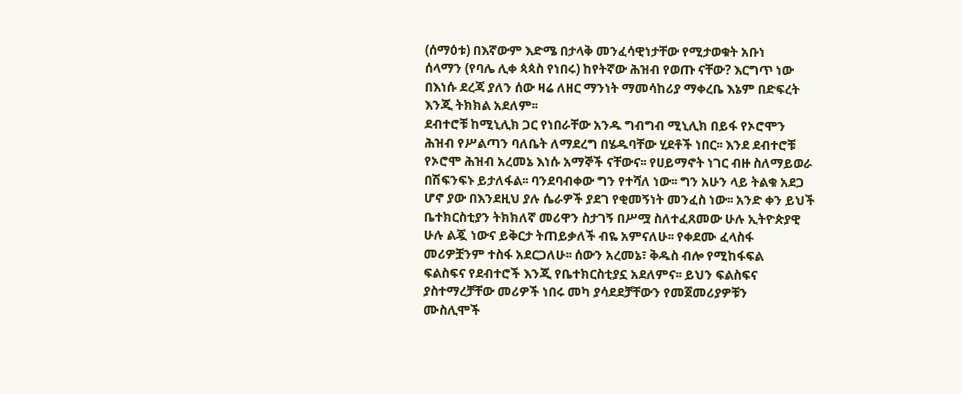(ሰማዕቱ) በእኛውም እድሜ በታላቅ መንፈሳዊነታቸው የሚታወቁት አቡነ
ሰላማን (የባሌ ሊቀ ጳጳስ የነበሩ) ከየትኛው ሕዝብ የወጡ ናቸው? እርግጥ ነው
በእነሱ ደረጃ ያለን ሰው ዛሬ ለዘር ማንነት ማመሳከሪያ ማቀረቤ እኔም በድፍረት
እንጂ ትክክል አደለም፡፡
ደብተሮቹ ከሚኒሊክ ጋር የነበራቸው አንዱ ግብግብ ሚኒሊክ በይፋ የኦሮሞን
ሕዝብ የሥልጣን ባለቤት ለማደረግ በሄዱባቸው ሂደቶች ነበር፡፡ እንደ ደብተሮቹ
የኦሮሞ ሕዝብ አረመኔ እነሱ አማኞች ናቸውና፡፡ የሀይማኖት ነገር ብዙ ስለማይወራ
በሽፍንፍኑ ይታለፋል፡፡ ባንደባብቀው ግን የተሻለ ነው፡፡ ግን አሁን ላይ ትልቁ አደጋ
ሆኖ ያው በእንደዚህ ያሉ ሴራዎች ያደገ የቂመኝነት መንፈስ ነው፡፡ አንድ ቀን ይህች
ቤተክርስቲያን ትክክለኛ መሪዋን ስታገኝ በሥሟ ስለተፈጸመው ሁሉ ኢትዮጵያዊ
ሁሉ ልጇ ነውና ይቅርታ ትጠይቃለች ብዬ አምናለሁ፡፡ የቀደሙ ፈላስፋ
መሪዎቿንም ተስፋ አደርጋለሁ፡፡ ሰውን አረመኔ፣ ቅዱስ ብሎ የሚከፋፍል
ፍልስፍና የደብተሮች እንጂ የቤተክርስቲያኗ አደለምና፡፡ ይህን ፍልስፍና
ያስተማረቻቸው መሪዎች ነበሩ መካ ያሳደደቻቸውን የመጀመሪያዎቹን
ሙስሊሞች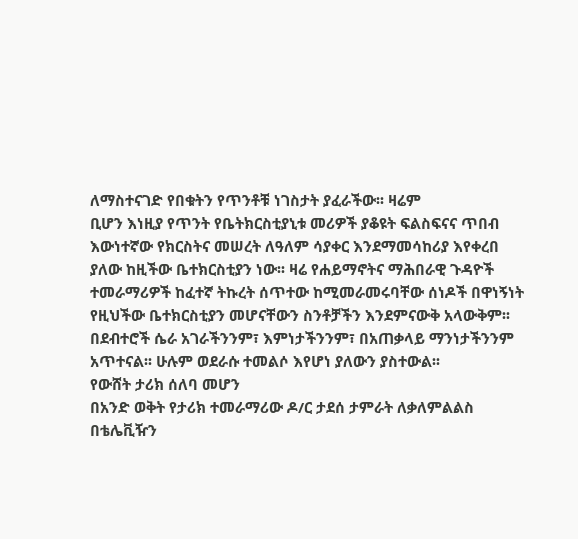ለማስተናገድ የበቁትን የጥንቶቹ ነገስታት ያፈራችው፡፡ ዛሬም
ቢሆን እነዚያ የጥንት የቤትክርስቲያኒቱ መሪዎች ያቆዩት ፍልስፍናና ጥበብ
እውነተኛው የክርስትና መሠረት ለዓለም ሳያቀር እንደማመሳከሪያ እየቀረበ
ያለው ከዚችው ቤተክርስቲያን ነው፡፡ ዛሬ የሐይማኖትና ማሕበራዊ ጉዳዮች
ተመራማሪዎች ከፈተኛ ትኩረት ሰጥተው ከሚመራመሩባቸው ሰነዶች በዋነኝነት
የዚህችው ቤተክርስቲያን መሆናቸውን ስንቶቻችን እንደምናውቅ አላውቅም፡፡
በደብተሮች ሴራ አገራችንንም፣ እምነታችንንም፣ በአጠቃላይ ማንነታችንንም
አጥተናል፡፡ ሁሉም ወደራሱ ተመልሶ እየሆነ ያለውን ያስተውል፡፡
የውሸት ታሪክ ሰለባ መሆን
በአንድ ወቅት የታሪክ ተመራማሪው ዶ/ር ታደሰ ታምራት ለቃለምልልስ
በቴሌቪዥን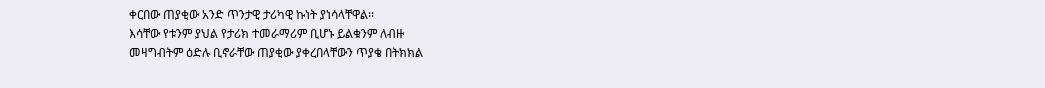ቀርበው ጠያቂው አንድ ጥንታዊ ታሪካዊ ኩነት ያነሳላቸዋል፡፡
እሳቸው የቱንም ያህል የታሪክ ተመራማሪም ቢሆኑ ይልቁንም ለብዙ
መዛግብትም ዕድሉ ቢኖራቸው ጠያቂው ያቀረበላቸውን ጥያቄ በትክክል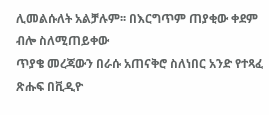ሊመልሱለት አልቻሉም፡፡ በእርግጥም ጠያቂው ቀደም ብሎ ስለሚጠይቀው
ጥያቄ መረጃውን በራሱ አጠናቅሮ ስለነበር አንድ የተጻፈ ጽሑፍ በቪዲዮ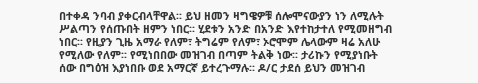በተቀዳ ንባብ ያቀርብላቸዋል፡፡ ይህ ዘመን ዛግዌዎቹ ሰሎሞናውያን ነን ለሚሉት
ሥልጣን የሰጡበት ዘምን ነበር፡፡ ሂደቱን አንድ በአንድ እየተከታተለ የሚመዘግብ
ነበር፡፡ የዚያን ጊዜ አማራ የለም፣ ትግሬም የለም፣ ኦሮሞም ሌላውም ዛሬ አለሁ
የሚለው የለም፡፡ የሚነበበው መዝገብ በጣም ትልቅ ነው፡፡ ታሪኩን የሚያነቡት
ሰው በግዕዝ እያነበቡ ወደ አማርኛ ይተረጉማሉ፡፡ ዶ/ር ታደሰ ይህን መዝገብ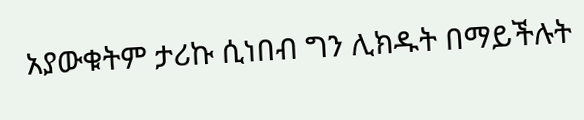አያውቁትም ታሪኩ ሲነበብ ግን ሊክዱት በማይችሉት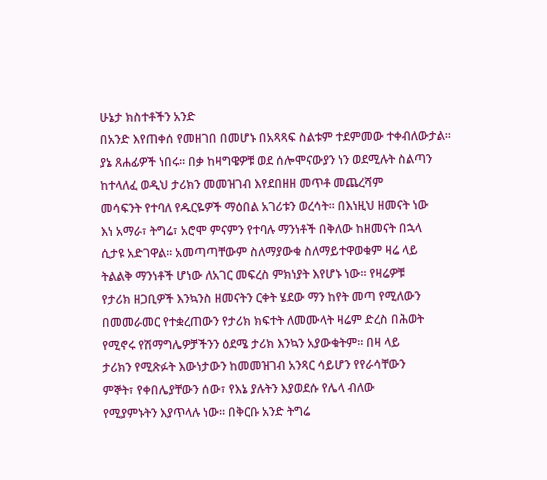ሁኔታ ክስተቶችን አንድ
በአንድ እየጠቀሰ የመዘገበ በመሆኑ በአጻጻፍ ስልቱም ተደምመው ተቀብለውታል፡፡
ያኔ ጸሐፊዎች ነበሩ፡፡ በቃ ከዛግዌዎቹ ወደ ሰሎሞናውያን ነን ወደሚሉት ስልጣን
ከተላለፈ ወዲህ ታሪክን መመዝገብ እየደበዘዘ መጥቶ መጨረሻም
መሳፍንት የተባለ የዱርዬዎች ማዕበል አገሪቱን ወረሳት፡፡ በእነዚህ ዘመናት ነው
እነ አማራ፣ ትግሬ፣ አሮሞ ምናምን የተባሉ ማንነቶች በቅለው ከዘመናት በኋላ
ሲታዩ አድገዋል፡፡ አመጣጣቸውም ስለማያውቁ ስለማይተዋወቁም ዛሬ ላይ
ትልልቅ ማንነቶች ሆነው ለአገር መፍረስ ምክነያት እየሆኑ ነው፡፡ የዛሬዎቹ
የታሪክ ዘጋቢዎች እንኳንስ ዘመናትን ርቀት ሄደው ማን ከየት መጣ የሚለውን
በመመራመር የተቋረጠውን የታሪክ ክፍተት ለመሙላት ዛሬም ድረስ በሕወት
የሚኖሩ የሽማግሌዎቻችንን ዕደሜ ታሪክ እንኳን አያውቁትም፡፡ በዛ ላይ
ታሪክን የሚጽፉት እውነታውን ከመመዝገብ አንጻር ሳይሆን የየራሳቸውን
ምኞት፣ የቀበሌያቸውን ሰው፣ የእኔ ያሉትን እያወደሱ የሌላ ብለው
የሚያምኑትን እያጥላሉ ነው፡፡ በቅርቡ አንድ ትግሬ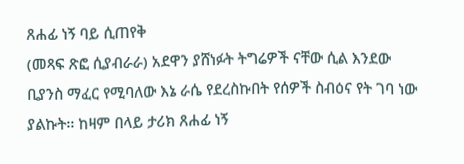ጸሐፊ ነኝ ባይ ሲጠየቅ
(መጻፍ ጽፎ ሲያብራራ) አደዋን ያሸነፉት ትግሬዎች ናቸው ሲል እንደው
ቢያንስ ማፈር የሚባለው እኔ ራሴ የደረስኩበት የሰዎች ስብዕና የት ገባ ነው
ያልኩት፡፡ ከዛም በላይ ታሪክ ጸሐፊ ነኝ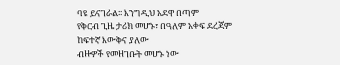ባዩ ይናገራል፡፡ እንግዲህ አደዋ በጣም
የቅርብ ጊዜ ታሪክ መሆኑ፣ በዓለም አቀፍ ደረጃም ከፍተኛ እውቅና ያለው
ብዙዎች የመዘገቡት መሆኑ ነው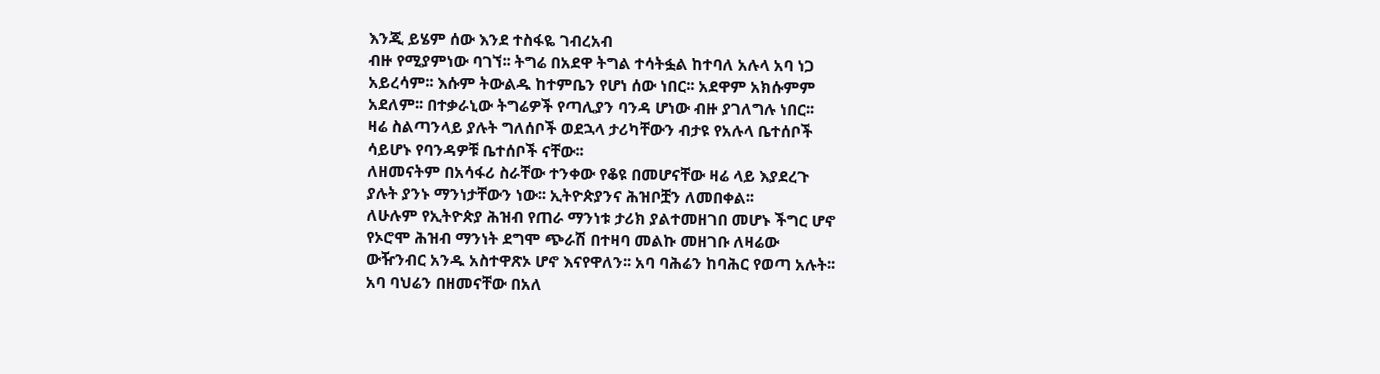እንጂ ይሄም ሰው እንደ ተስፋዬ ገብረአብ
ብዙ የሚያምነው ባገኘ፡፡ ትግሬ በአደዋ ትግል ተሳትፏል ከተባለ አሉላ አባ ነጋ
አይረሳም፡፡ እሱም ትውልዱ ከተምቤን የሆነ ሰው ነበር፡፡ አደዋም አክሱምም
አደለም፡፡ በተቃራኒው ትግሬዎች የጣሊያን ባንዳ ሆነው ብዙ ያገለግሉ ነበር፡፡
ዛሬ ስልጣንላይ ያሉት ግለሰቦች ወደኋላ ታሪካቸውን ብታዩ የአሉላ ቤተሰቦች
ሳይሆኑ የባንዳዎቹ ቤተሰቦች ናቸው፡፡
ለዘመናትም በአሳፋሪ ስራቸው ተንቀው የቆዩ በመሆናቸው ዛሬ ላይ እያደረጉ
ያሉት ያንኑ ማንነታቸውን ነው፡፡ ኢትዮጵያንና ሕዝቦቿን ለመበቀል፡፡
ለሁሉም የኢትዮጵያ ሕዝብ የጠራ ማንነቱ ታሪክ ያልተመዘገበ መሆኑ ችግር ሆኖ
የኦሮሞ ሕዝብ ማንነት ደግሞ ጭራሽ በተዛባ መልኩ መዘገቡ ለዛሬው
ውዥንብር አንዱ አስተዋጽኦ ሆኖ እናየዋለን፡፡ አባ ባሕሬን ከባሕር የወጣ አሉት፡፡
አባ ባህሬን በዘመናቸው በአለ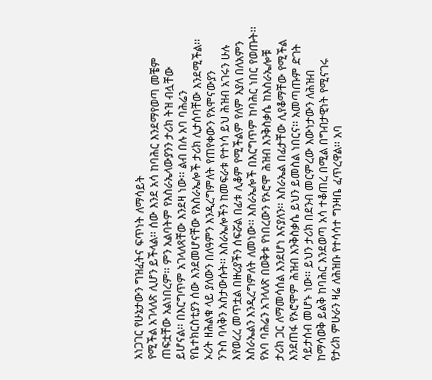አነጋገር የሁኔታውን ግዝፈትና ፍጥነት ለማሳይት
የሚችል አገላለጽ ሊሆን ይችላል፡፡ ሰው እንደ አሳ ከባሕር እንደማየወጣ መቼም
ጠፍቷቸው አልነበረም፡፡ ምን አልባትም የእስራኤላውያንን ታሪክ ትዝ ብሏቸው
ይሆናል፡፡ በእርግጥም አገላለጻቸው እንደዛ ነው፡፡ ልብ በሉ አባ ባሕሬን
የቤተክርስቲያን ሰው እንደመሆናቸው የእስራኤሎች ታሪክ ሊታሰባቸው እንደሚችል፡፡
ኦሪት ዘሕልቁ ላይ ያለውን በለዓምን እንዲረግምለት የጠየቀውን የአሞናውያን
ንጉስ ባላቅን አስታውሱት፡፡ እስራኤሎችን ከመፍራቱ የተነሳ ይህ ሕዝብ አገሩን ሁሉ
እየወረረ መጥቷል በዙሪያችን ሰፍሯል በፊቱ ሊቆም የሚችልም የለም እያለ በለአምን
እስራኤልን እንዲረግምለት ለመነው፡፡ እስራኤሎች በእርግጥም ከባሕር ነበር የወጡት፡፡
የአባ ባሕሬን አገላለጽ በወቅቱ የነበረውን የኦሮሞ ሕዝብ እንቅስቃሴ ከእስራኤሎቹ
ታሪክ ጋር ለማመሳሰል እንደሆነ እናያለን፡፡ እስራኤል በፊታቸው ሊየቆማቸው የሚችል
እንደጠፋ የኦሮሞም ሕዝብ እንቅስቃሴ ይህን ይመስል ነበርና፡፡ አመጣጡም ድገት
ሳይታሰብ መሆኑ ነው፡፡ ይህን ታሪክ በደንብ መርምረው እውነታውን ለሕዝብ
ከማሳወቅ ይልቅ ከባሕር እንደወጣ አሳ ተቆጠረ በሚል በግብታዊነት የሚናገሩ
የታሪክ ምሁራን ዛሬ ለሕዝቡ የተሳሳተ ግንዛቤ ፈጥረዋል፡፡ አባ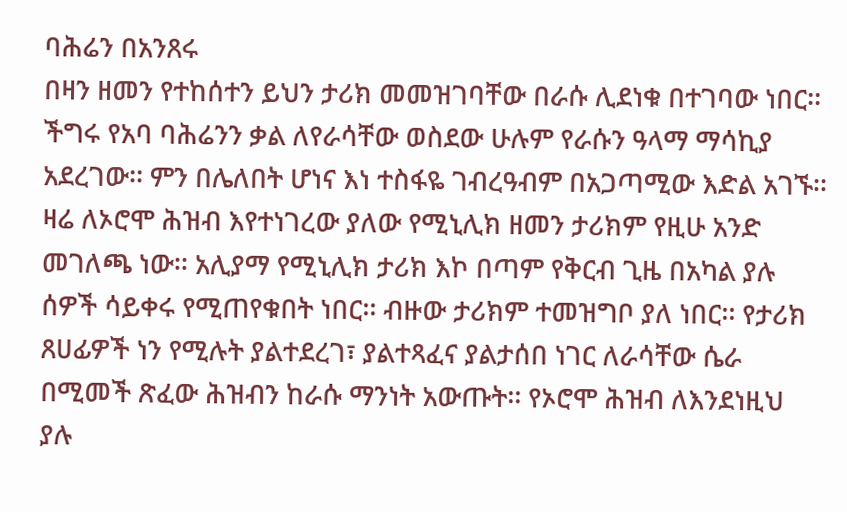ባሕሬን በአንጸሩ
በዛን ዘመን የተከሰተን ይህን ታሪክ መመዝገባቸው በራሱ ሊደነቁ በተገባው ነበር፡፡
ችግሩ የአባ ባሕሬንን ቃል ለየራሳቸው ወስደው ሁሉም የራሱን ዓላማ ማሳኪያ
አደረገው፡፡ ምን በሌለበት ሆነና እነ ተስፋዬ ገብረዓብም በአጋጣሚው እድል አገኙ፡፡
ዛሬ ለኦሮሞ ሕዝብ እየተነገረው ያለው የሚኒሊክ ዘመን ታሪክም የዚሁ አንድ
መገለጫ ነው፡፡ አሊያማ የሚኒሊክ ታሪክ እኮ በጣም የቅርብ ጊዜ በአካል ያሉ
ሰዎች ሳይቀሩ የሚጠየቁበት ነበር፡፡ ብዙው ታሪክም ተመዝግቦ ያለ ነበር፡፡ የታሪክ
ጸሀፊዎች ነን የሚሉት ያልተደረገ፣ ያልተጻፈና ያልታሰበ ነገር ለራሳቸው ሴራ
በሚመች ጽፈው ሕዝብን ከራሱ ማንነት አውጡት፡፡ የኦሮሞ ሕዝብ ለእንደነዚህ
ያሉ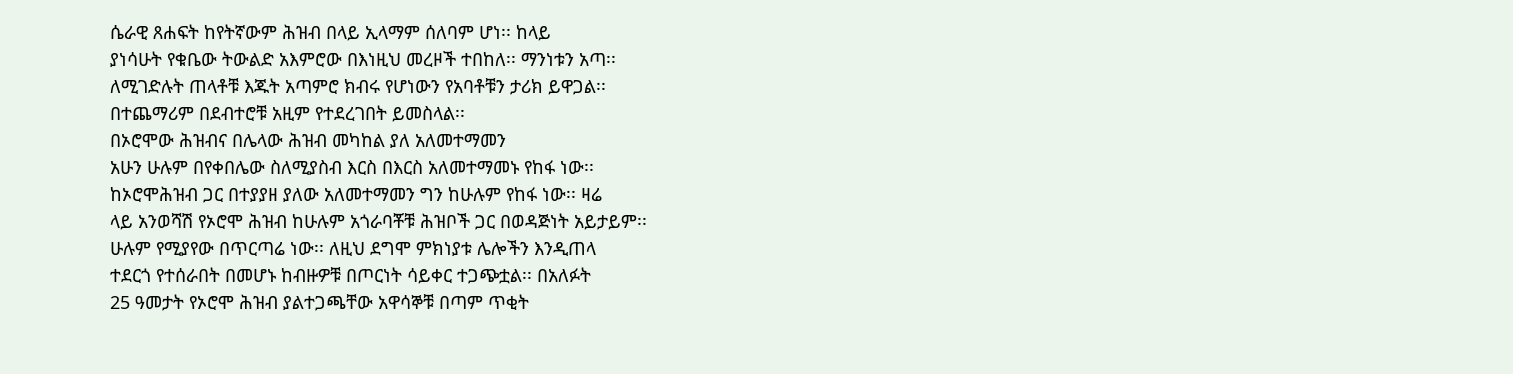ሴራዊ ጸሐፍት ከየትኛውም ሕዝብ በላይ ኢላማም ሰለባም ሆነ፡፡ ከላይ
ያነሳሁት የቁቤው ትውልድ አእምሮው በእነዚህ መረዞች ተበከለ፡፡ ማንነቱን አጣ፡፡
ለሚገድሉት ጠላቶቹ እጁት አጣምሮ ክብሩ የሆነውን የአባቶቹን ታሪክ ይዋጋል፡፡
በተጨማሪም በደብተሮቹ አዚም የተደረገበት ይመስላል፡፡
በኦሮሞው ሕዝብና በሌላው ሕዝብ መካከል ያለ አለመተማመን
አሁን ሁሉም በየቀበሌው ስለሚያስብ እርስ በእርስ አለመተማመኑ የከፋ ነው፡፡
ከኦሮሞሕዝብ ጋር በተያያዘ ያለው አለመተማመን ግን ከሁሉም የከፋ ነው፡፡ ዛሬ
ላይ አንወሻሽ የኦሮሞ ሕዝብ ከሁሉም አጎራባቾቹ ሕዝቦች ጋር በወዳጅነት አይታይም፡፡
ሁሉም የሚያየው በጥርጣሬ ነው፡፡ ለዚህ ደግሞ ምክነያቱ ሌሎችን እንዲጠላ
ተደርጎ የተሰራበት በመሆኑ ከብዙዎቹ በጦርነት ሳይቀር ተጋጭቷል፡፡ በአለፉት
25 ዓመታት የኦሮሞ ሕዝብ ያልተጋጫቸው አዋሳኞቹ በጣም ጥቂት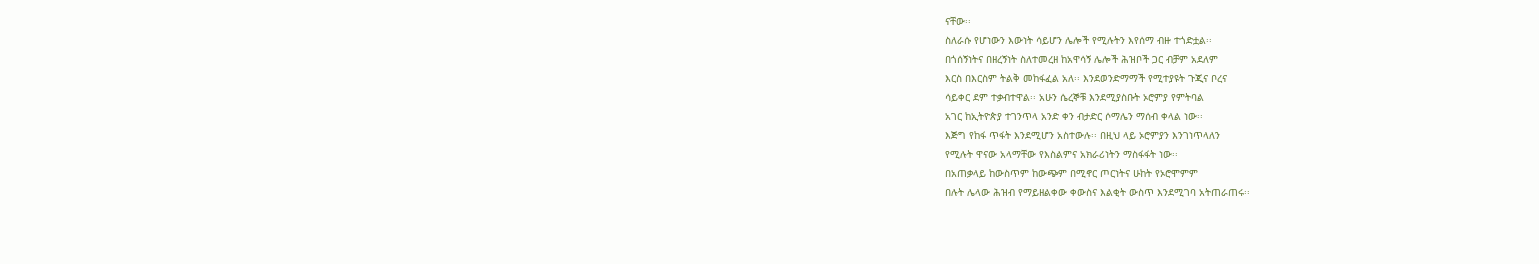ናቸው፡፡
ስለራሱ የሆነውን እውነት ሳይሆን ሌሎች የሚሉትን እየሰማ ብዙ ተጎድቷል፡፡
በጎሰኝነትና በዘረኝነት ስለተመረዘ ከአዋሳኝ ሌሎች ሕዝቦች ጋር ብቻም አደለም
እርስ በእርስም ትልቅ መከፋፈል አለ፡፡ እንደወንድማማች የሚተያዩት ጉጂና ቦረና
ሳይቀር ደም ተቃብተዋል፡፡ አሁን ሴረኞቹ እንደሚያስቡት ኦሮምያ የምትባል
አገር ከኢትዮጵያ ተገንጥላ አንድ ቀን ብታድር ሶማሌን ማሰብ ቀላል ነው፡፡
እጅግ የከፋ ጥፋት እንደሚሆን አስተውሉ፡፡ በዚህ ላይ ኦሮምያን እንገነጥላለን
የሚሉት ዋናው አላማቸው የእስልምና አክራሪነትን ማስፋፋት ነው፡፡
በአጠቃላይ ከውስጥም ከውጭም በሚኖር ጦርነትና ሁከት የኦሮሞምም
በሉት ሌላው ሕዝብ የማይዘልቀው ቀውስና እልቂት ውስጥ እንደሚገባ አትጠራጠሩ፡፡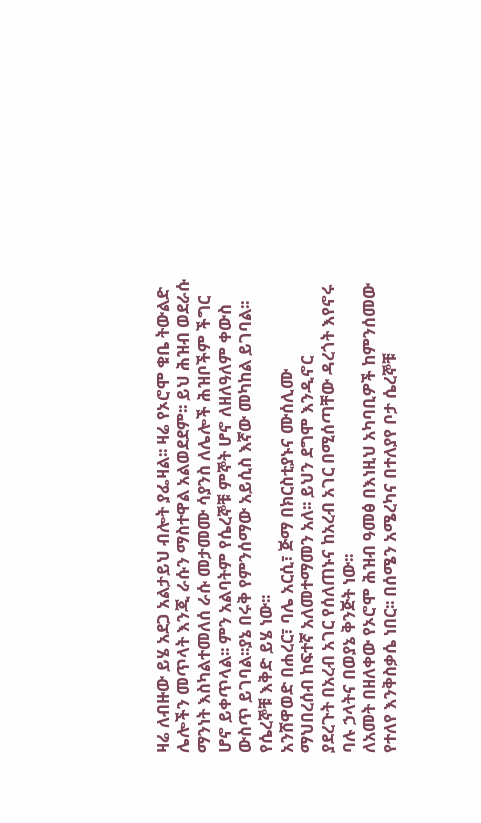ዛሬ ለብዙው ይሄ አደጋ አልታይህ ብሎት ያፌዛል፡፡ ዛሬ የኦሮሞ ቁቤ ትውልድ
ሌሎችን መጥላት እንጂ ራሱን ማስተዋል አልወደደም፡፡ ይህ ሕዝብ ወደራሱ
ማንነት እስካልተመለሰ ራሱ መታመሙ ሳያንስ ለሌሎች ሕዝቦችም ችግር
ሆኖ ይቀጥላል፡፡ ምን አልባትም የሴረኞቹ ምኞት ሆኖ ለዘለዓለም ቀውስ
ውስጥ ይገባል፡፡ያኔ በሩቅ የምንሰማው አይሲስ እኛው መካከል ይገባል፡፡
የሴረኞቹ እቅድ ይሄ ነው፡፡
አንሸዋወድ በሐረር፣ ባሌ አርሲ፣ ጅማ በክርስቲያኑና ሙሰሊሙ
ማህበረሰብ ከፍተኛ አለመተማመን አለ፡፡ ይህን ደግሞ እንዲኖር
ያደረጉት በአረብ አገር የሰለጠኑና ከአረብ አገር በሚሰጣቸው ዳረጎት እየኖሩ
ባሉ ኃላትና በወያኔ ቅንጅት ነው፡፡
ለአመት በዘለቀው የኦሮሞ ሕዝብ ዓመፅ በእነዚህ አካባቢዎች ከምንሰመው
የተለየ እንቅስቃሴ ነበር፡፡ በሰሜን አሜረካና በተለያየ ቦታ ሴረኞቹ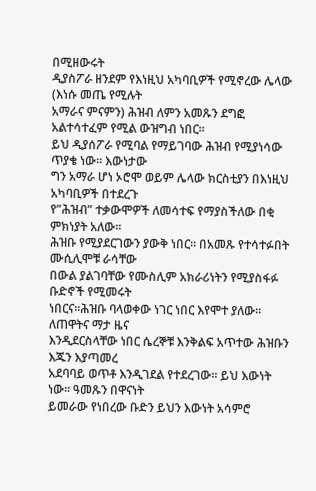በሚዘውሩት
ዲያስፖራ ዘንደም የእነዚህ አካባቢዎች የሚኖረው ሌላው (እነሱ መጤ የሚሉት
አማራና ምናምን) ሕዝብ ለምን አመጹን ደግፎ አልተሳተፈም የሚል ውዝግብ ነበር፡፡
ይህ ዲያሰፖራ የሚባል የማይገባው ሕዝብ የሚያነሳው ጥያቄ ነው፡፡ እውነታው
ግን አማራ ሆነ ኦሮሞ ወይም ሌላው ክርስቲያን በእነዚህ አካባቢዎች በተደረጉ
የ”ሕዝብ” ተቃውሞዎች ለመሳተፍ የማያስችለው በቂ ምክነያት አለው፡፡
ሕዝቡ የሚያደርገውን ያውቅ ነበር፡፡ በአመጹ የተሳተፉበት ሙሲሊሞቹ ራሳቸው
በውል ያልገባቸው የሙስሊም አክራሪነትን የሚያስፋፉ ቡድኖች የሚመሩት
ነበርና፡፡ሕዝቡ ባላወቀው ነገር ነበር እየሞተ ያለው፡፡ ለጠዋትና ማታ ዜና
እንዲደርስላቸው ነበር ሴረኞቹ እንቅልፍ አጥተው ሕዝቡን እጁን እያጣመረ
አደባባይ ወጥቶ እንዲገደል የተደረገው፡፡ ይህ እውነት ነው፡፡ ዓመጹን በዋናነት
ይመራው የነበረው ቡድን ይህን እውነት አሳምሮ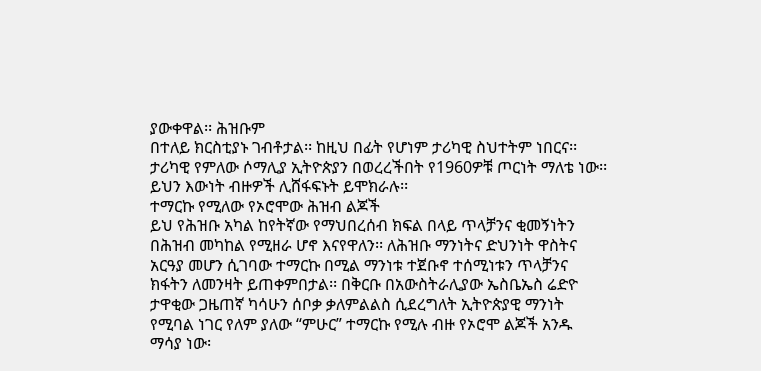ያውቀዋል፡፡ ሕዝቡም
በተለይ ክርስቲያኑ ገብቶታል፡፡ ከዚህ በፊት የሆነም ታሪካዊ ስህተትም ነበርና፡፡
ታሪካዊ የምለው ሶማሊያ ኢትዮጵያን በወረረችበት የ1960ዎቹ ጦርነት ማለቴ ነው፡፡
ይህን እውነት ብዙዎች ሊሸፋፍኑት ይሞክራሉ፡፡
ተማርኩ የሚለው የኦሮሞው ሕዝብ ልጆች
ይህ የሕዝቡ አካል ከየትኛው የማህበረሰብ ክፍል በላይ ጥላቻንና ቂመኝነትን
በሕዝብ መካከል የሚዘራ ሆኖ እናየዋለን፡፡ ለሕዝቡ ማንነትና ድህንነት ዋስትና
አርዓያ መሆን ሲገባው ተማርኩ በሚል ማንነቱ ተጀቡኖ ተሰሚነቱን ጥላቻንና
ክፋትን ለመንዛት ይጠቀምበታል፡፡ በቅርቡ በአውስትራሊያው ኤስቤኤስ ሬድዮ
ታዋቂው ጋዜጠኛ ካሳሁን ሰቦቃ ቃለምልልስ ሲደረግለት ኢትዮጵያዊ ማንነት
የሚባል ነገር የለም ያለው “ምሁር” ተማርኩ የሚሉ ብዙ የኦሮሞ ልጆች አንዱ
ማሳያ ነው፡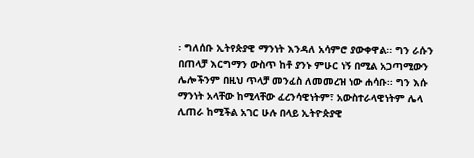፡ ግለሰቡ ኢትየጵያዊ ማንነት እንዳለ አሳምሮ ያውቀዋል፡፡ ግን ራሱን
በጠላቻ እርግማን ውስጥ ከቶ ያንኑ ምሁር ነኝ በሚል አጋጣሚውን
ሌሎችንም በዚህ ጥላቻ መንፈስ ለመመረዝ ነው ሐሳቡ፡፡ ግን እሱ
ማንነት አላቸው ከሚላቸው ፈረንሳዊነትም፣ አውስተራላዊነትም ሌላ
ሊጠራ ከሚችል አገር ሁሉ በላይ ኢትዮጵያዊ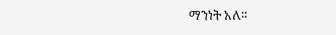ማንነት አለ፡፡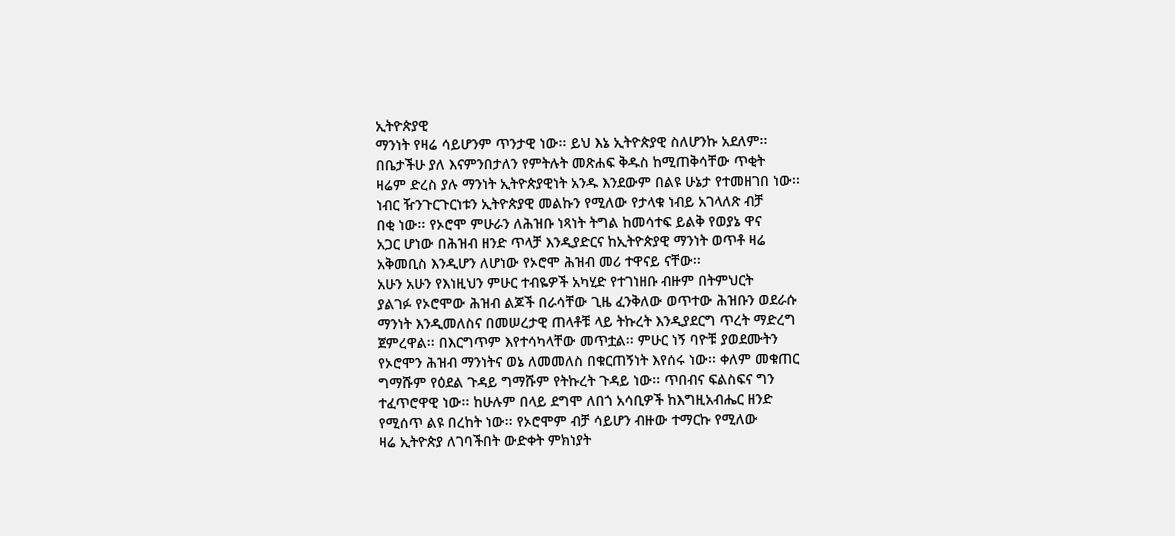ኢትዮጵያዊ
ማንነት የዛሬ ሳይሆንም ጥንታዊ ነው፡፡ ይህ እኔ ኢትዮጵያዊ ስለሆንኩ አደለም፡፡
በቤታችሁ ያለ እናምንበታለን የምትሉት መጽሐፍ ቅዱስ ከሚጠቅሳቸው ጥቂት
ዛሬም ድረስ ያሉ ማንነት ኢትዮጵያዊነት አንዱ እንደውም በልዩ ሁኔታ የተመዘገበ ነው፡፡
ነብር ዥንጉርጉርነቱን ኢትዮጵያዊ መልኩን የሚለው የታላቁ ነብይ አገላለጽ ብቻ
በቂ ነው፡፡ የኦሮሞ ምሁራን ለሕዝቡ ነጻነት ትግል ከመሳተፍ ይልቅ የወያኔ ዋና
አጋር ሆነው በሕዝብ ዘንድ ጥላቻ እንዲያድርና ከኢትዮጵያዊ ማንነት ወጥቶ ዛሬ
አቅመቢስ እንዲሆን ለሆነው የኦሮሞ ሕዝብ መሪ ተዋናይ ናቸው፡፡
አሁን አሁን የእነዚህን ምሁር ተብዬዎች አካሂድ የተገነዘቡ ብዙም በትምህርት
ያልገፉ የኦሮሞው ሕዝብ ልጆች በራሳቸው ጊዜ ፈንቅለው ወጥተው ሕዝቡን ወደራሱ
ማንነት እንዲመለስና በመሠረታዊ ጠላቶቹ ላይ ትኩረት እንዲያደርግ ጥረት ማድረግ
ጀምረዋል፡፡ በእርግጥም እየተሳካላቸው መጥቷል፡፡ ምሁር ነኝ ባዮቹ ያወደሙትን
የኦሮሞን ሕዝብ ማንነትና ወኔ ለመመለስ በቁርጠኝነት እየሰሩ ነው፡፡ ቀለም መቁጠር
ግማሹም የዕደል ጉዳይ ግማሹም የትኩረት ጉዳይ ነው፡፡ ጥበብና ፍልስፍና ግን
ተፈጥሮዋዊ ነው፡፡ ከሁሉም በላይ ደግሞ ለበጎ አሳቢዎች ከእግዚአብሔር ዘንድ
የሚሰጥ ልዩ በረከት ነው፡፡ የኦሮሞም ብቻ ሳይሆን ብዙው ተማርኩ የሚለው
ዛሬ ኢትዮጵያ ለገባችበት ውድቀት ምክነያት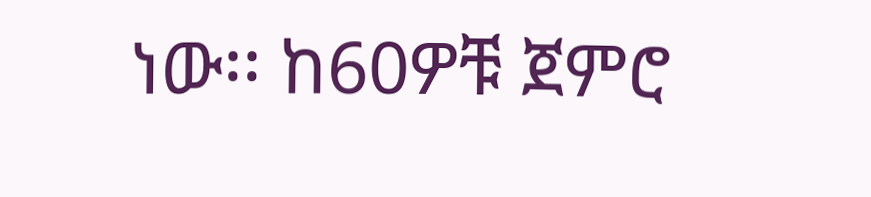ነው፡፡ ከ60ዎቹ ጀምሮ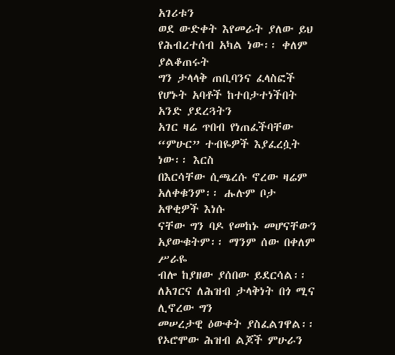አገሪቱን
ወደ ውድቀት እየመራት ያለው ይህ የሕብረተሰብ አካል ነው፡፡ ቀለም ያልቆጠሩት
ግን ታላላቅ ጠቢባንና ፈላስፎች የሆኑት አባቶች ከተበታተነችበት አንድ ያደረጓትን
አገር ዛሬ ጥበብ የነጠፈችባቸው “ምሁር” ተብዬዎች እያፈረሷት ነው፡፡ እርስ
በእርሳቸው ሲጫረሱ ኖረው ዛሬም አለቀቁንም፡፡ ሑሉም ቦታ አዋቂዎች እነሱ
ናቸው ግን ባዶ የመከኑ መሆናቸውን አያውቁትም፡፡ ማንም ሰው በቀለም ሥራዬ
ብሎ ከያዘው ያሰበው ይደርሳል፡፡ ለአገርና ለሕዝብ ታላቅነት በጎ ሚና ሊኖረው ግን
መሠረታዊ ዕውቀት ያስፈልገዋል፡፡ የኦሮሞው ሕዝብ ልጆች ምሁራን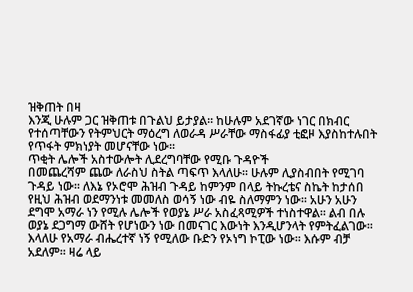ዝቅጠት በዛ
እንጂ ሁሉም ጋር ዝቅጠቱ በጉልህ ይታያል፡፡ ከሁሉም አደገኛው ነገር በክብር
የተሰጣቸውን የትምህርት ማዕረግ ለወራዳ ሥራቸው ማስፋፊያ ቲፎዞ እያስከተሉበት
የጥፋት ምክነያት መሆናቸው ነው፡፡
ጥቂት ሌሎች አስተውሎት ሊደረግባቸው የሚቡ ጉዳዮች
በመጨረሻም ጨው ለራስህ ስትል ጣፍጥ እላለሁ፡፡ ሁሉም ሊያስብበት የሚገባ
ጉዳይ ነው፡፡ ለእኔ የኦሮሞ ሕዝብ ጉዳይ ከምንም በላይ ትኩረቴና ስኬት ከታሰበ
የዚህ ሕዝብ ወደማንነቱ መመለስ ወሳኝ ነው ብዬ ስለማምን ነው፡፡ አሁን አሁን
ደግሞ አማራ ነን የሚሉ ሌሎች የወያኔ ሥራ አስፈጻሚዎች ተነስተዋል፡፡ ልብ በሉ
ወያኔ ደጋግማ ውሸት የሆነውን ነው በመናገር እውነት እንዲሆንላት የምትፈልገው፡፡
እላለሁ የአማራ ብሔረተኛ ነኝ የሚለው ቡድን የኦነግ ኮፒው ነው፡፡ እሱም ብቻ
አደለም፡፡ ዛሬ ላይ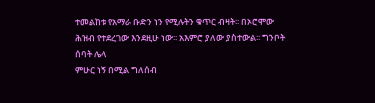ተመልከቱ የአማራ ቡድን ነን የሚሉትን ቁጥር ብዛት፡፡ በኦሮሞው
ሕዝብ የተደረገው እንደዚሁ ነው፡፡ አእምሮ ያለው ያስተውል፡፡ ግንቦት ሰባት ሌላ
ምሁር ነኝ በሚል ግለሰብ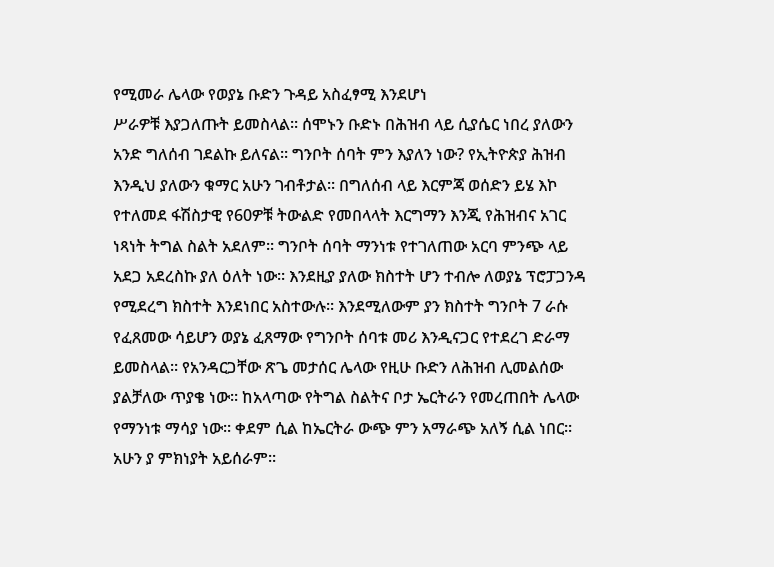የሚመራ ሌላው የወያኔ ቡድን ጉዳይ አስፈፃሚ እንደሆነ
ሥራዎቹ እያጋለጡት ይመስላል፡፡ ሰሞኑን ቡድኑ በሕዝብ ላይ ሲያሴር ነበረ ያለውን
አንድ ግለሰብ ገደልኩ ይለናል፡፡ ግንቦት ሰባት ምን እያለን ነው? የኢትዮጵያ ሕዝብ
እንዲህ ያለውን ቁማር አሁን ገብቶታል፡፡ በግለሰብ ላይ እርምጃ ወሰድን ይሄ እኮ
የተለመደ ፋሽስታዊ የ60ዎቹ ትውልድ የመበላላት እርግማን እንጂ የሕዝብና አገር
ነጻነት ትግል ስልት አደለም፡፡ ግንቦት ሰባት ማንነቱ የተገለጠው አርባ ምንጭ ላይ
አደጋ አደረስኩ ያለ ዕለት ነው፡፡ እንደዚያ ያለው ክስተት ሆን ተብሎ ለወያኔ ፕሮፓጋንዳ
የሚደረግ ክስተት እንደነበር አስተውሉ፡፡ እንደሚለውም ያን ክስተት ግንቦት 7 ራሱ
የፈጸመው ሳይሆን ወያኔ ፈጸማው የግንቦት ሰባቱ መሪ እንዲናጋር የተደረገ ድራማ
ይመስላል፡፡ የአንዳርጋቸው ጽጌ መታሰር ሌላው የዚሁ ቡድን ለሕዝብ ሊመልሰው
ያልቻለው ጥያቄ ነው፡፡ ከአላጣው የትግል ስልትና ቦታ ኤርትራን የመረጠበት ሌላው
የማንነቱ ማሳያ ነው፡፡ ቀደም ሲል ከኤርትራ ውጭ ምን አማራጭ አለኝ ሲል ነበር፡፡
አሁን ያ ምክነያት አይሰራም፡፡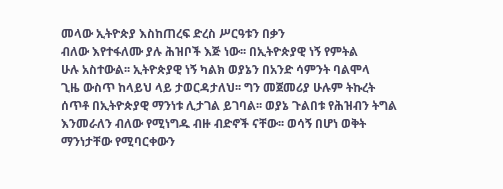መላው ኢትዮጵያ እስከጠረፍ ድረስ ሥርዓቱን በቃን
ብለው እየተፋለሙ ያሉ ሕዝቦች እጅ ነው፡፡ በኢትዮጵያዊ ነኝ የምትል
ሁሉ አስተውል፡፡ ኢትዮጵያዊ ነኝ ካልክ ወያኔን በአንድ ሳምንት ባልሞላ
ጊዜ ውስጥ ከላይህ ላይ ታወርዳታለህ፡፡ ግን መጀመሪያ ሁሉም ትኩረት
ሰጥቶ በኢትዮጵያዊ ማንነቱ ሊታገል ይገባል፡፡ ወያኔ ጉልበቱ የሕዝብን ትግል
እንመራለን ብለው የሚነግዱ ብዙ ብድኖች ናቸው፡፡ ወሳኝ በሆነ ወቅት
ማንነታቸው የሚባርቀውን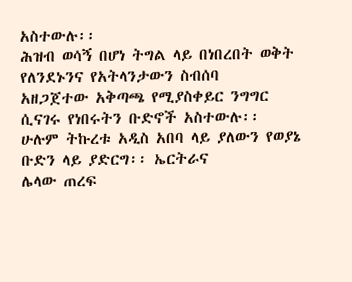አስተውሉ፡፡
ሕዝብ ወሳኝ በሆነ ትግል ላይ በነበረበት ወቅት የለንደኑንና የአትላንታውን ስብሰባ
አዘጋጀተው አቅጣጫ የሚያስቀይር ንግግር ሲናገሩ የነበሩትን ቡድኖች አስተውሉ፡፡
ሁሉም ትኩረቱ አዲስ አበባ ላይ ያለውን የወያኔ ቡድን ላይ ያድርግ፡፡ ኤርትራና
ሌላው ጠረፍ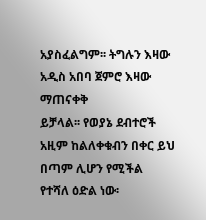አያስፈልግም፡፡ ትግሉን እዛው አዲስ አበባ ጀምሮ እዛው ማጠናቀቅ
ይቻላል፡፡ የወያኔ ደብተሮች አዚም ከልለቀቁብን በቀር ይህ በጣም ሊሆን የሚችል
የተሻለ ዕድል ነው፡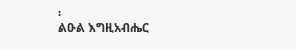፡
ልዑል እግዚአብሔር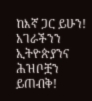ከእኛ ጋር ይሁን! አገራችንን ኢትዮጵያንና ሕዝቦቿን ይጠብቅ!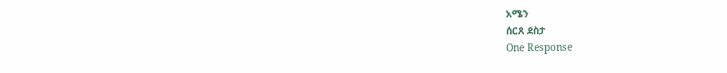አሜን
ሰርጸ ደስታ
One Response